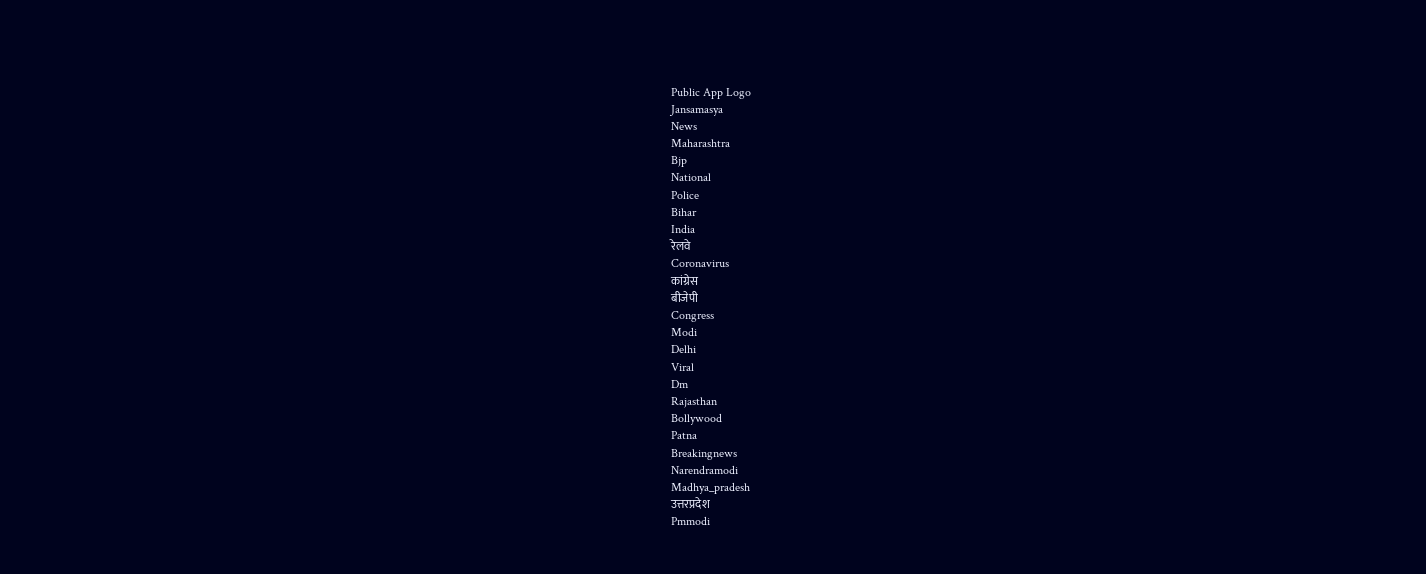Public App Logo
Jansamasya
News
Maharashtra
Bjp
National
Police
Bihar
India
रेलवे
Coronavirus
कांग्रेस
बीजेपी
Congress
Modi
Delhi
Viral
Dm
Rajasthan
Bollywood
Patna
Breakingnews
Narendramodi
Madhya_pradesh
उत्तरप्रदेश
Pmmodi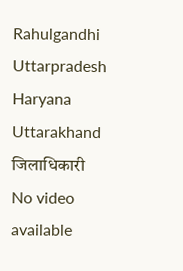Rahulgandhi
Uttarpradesh
Haryana
Uttarakhand
जिलाधिकारी
No video available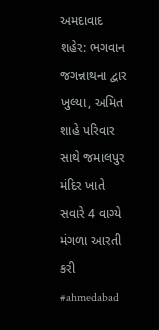અમદાવાદ શહેર: ભગવાન જગન્નાથના દ્વાર ખુલ્યા, અમિત શાહે પરિવાર સાથે જમાલપુર મંદિર ખાતે સવારે 4 વાગ્યે મંગળા આરતી કરી #ahmedabad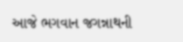આજે ભગવાન જગન્નાથની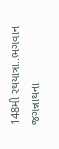148મી રથયાત્રા..ભગવાન જગન્નાથના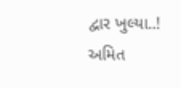દ્વાર ખુલ્યા..! અમિત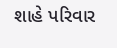શાહે પરિવાર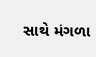સાથે મંગળા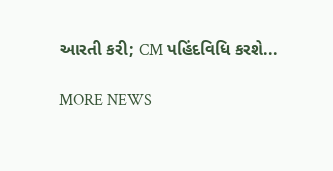આરતી કરી; CM પહિંદવિધિ કરશે...

MORE NEWS